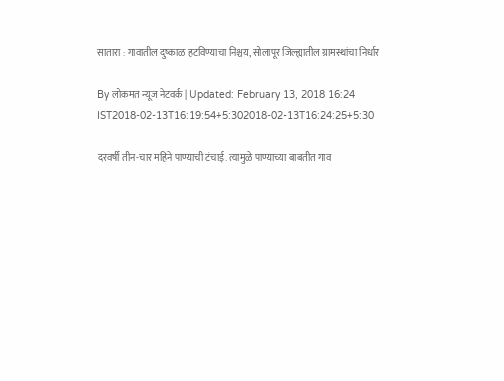सातारा : गावातील दुष्काळ हटविण्याचा निश्चय, सोलापूर जिल्ह्यातील ग्रामस्थांचा निर्धार

By लोकमत न्यूज नेटवर्क | Updated: February 13, 2018 16:24 IST2018-02-13T16:19:54+5:302018-02-13T16:24:25+5:30

दरवर्षी तीन-चार महिने पाण्याची टंचाई. त्यामुळे पाण्याच्या बाबतीत गाव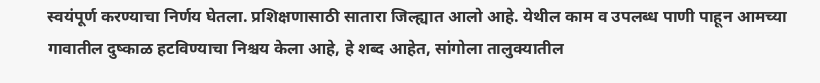स्वयंपूर्ण करण्याचा निर्णय घेतला. प्रशिक्षणासाठी सातारा जिल्ह्यात आलो आहे. येथील काम व उपलब्ध पाणी पाहून आमच्या गावातील दुष्काळ हटविण्याचा निश्चय केला आहे, हे शब्द आहेत, सांगोला तालुक्यातील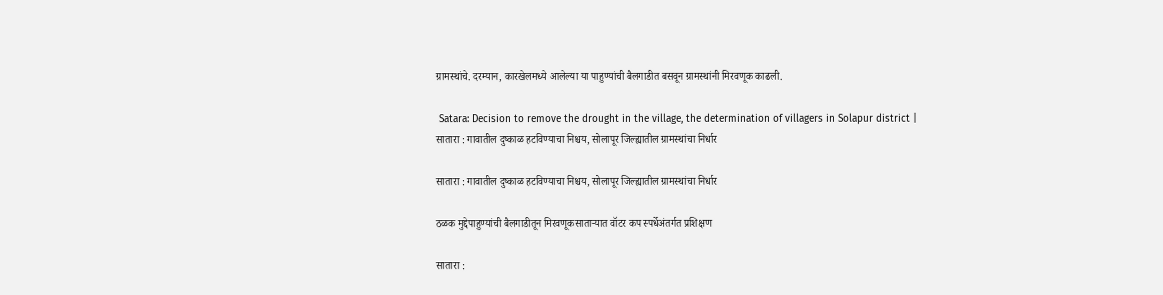ग्रामस्थांचे. दरम्यान, कारखेलमध्ये आलेल्या या पाहुण्यांची बैलगाडीत बसवून ग्रामस्थांनी मिरवणूक काढली.

 Satara: Decision to remove the drought in the village, the determination of villagers in Solapur district | सातारा : गावातील दुष्काळ हटविण्याचा निश्चय, सोलापूर जिल्ह्यातील ग्रामस्थांचा निर्धार

सातारा : गावातील दुष्काळ हटविण्याचा निश्चय, सोलापूर जिल्ह्यातील ग्रामस्थांचा निर्धार

ठळक मुद्देपाहुण्यांची बैलगाडीतून मिरवणूकसाताऱ्यात वॉटर कप स्पर्धेअंतर्गत प्रशिक्षण

सातारा :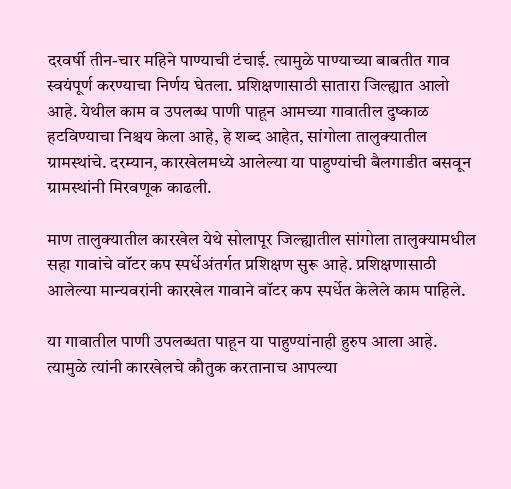दरवर्षी तीन-चार महिने पाण्याची टंचाई. त्यामुळे पाण्याच्या बाबतीत गाव स्वयंपूर्ण करण्याचा निर्णय घेतला. प्रशिक्षणासाठी सातारा जिल्ह्यात आलो आहे. येथील काम व उपलब्ध पाणी पाहून आमच्या गावातील दुष्काळ हटविण्याचा निश्चय केला आहे, हे शब्द आहेत, सांगोला तालुक्यातील ग्रामस्थांचे. दरम्यान, कारखेलमध्ये आलेल्या या पाहुण्यांची बैलगाडीत बसवून ग्रामस्थांनी मिरवणूक काढली.

माण तालुक्यातील कारखेल येथे सोलापूर जिल्ह्यातील सांगोला तालुक्यामधील सहा गावांचे वॉटर कप स्पर्धेअंतर्गत प्रशिक्षण सुरू आहे. प्रशिक्षणासाठी आलेल्या मान्यवरांनी कारखेल गावाने वॉटर कप स्पर्धेत केलेले काम पाहिले.

या गावातील पाणी उपलब्धता पाहून या पाहुण्यांनाही हुरुप आला आहे. त्यामुळे त्यांनी कारखेलचे कौतुक करतानाच आपल्या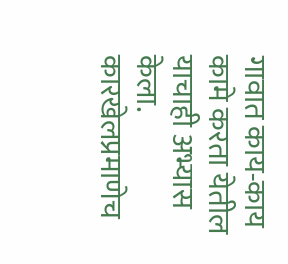गावात काय-काय कामे करता येतील याचाही अभ्यास केला. कारखेलप्रमाणेच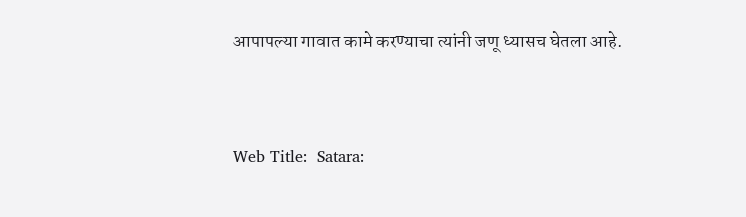आपापल्या गावात कामे करण्याचा त्यांनी जणू ध्यासच घेतला आहे.


Web Title:  Satara: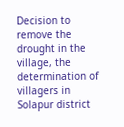Decision to remove the drought in the village, the determination of villagers in Solapur district